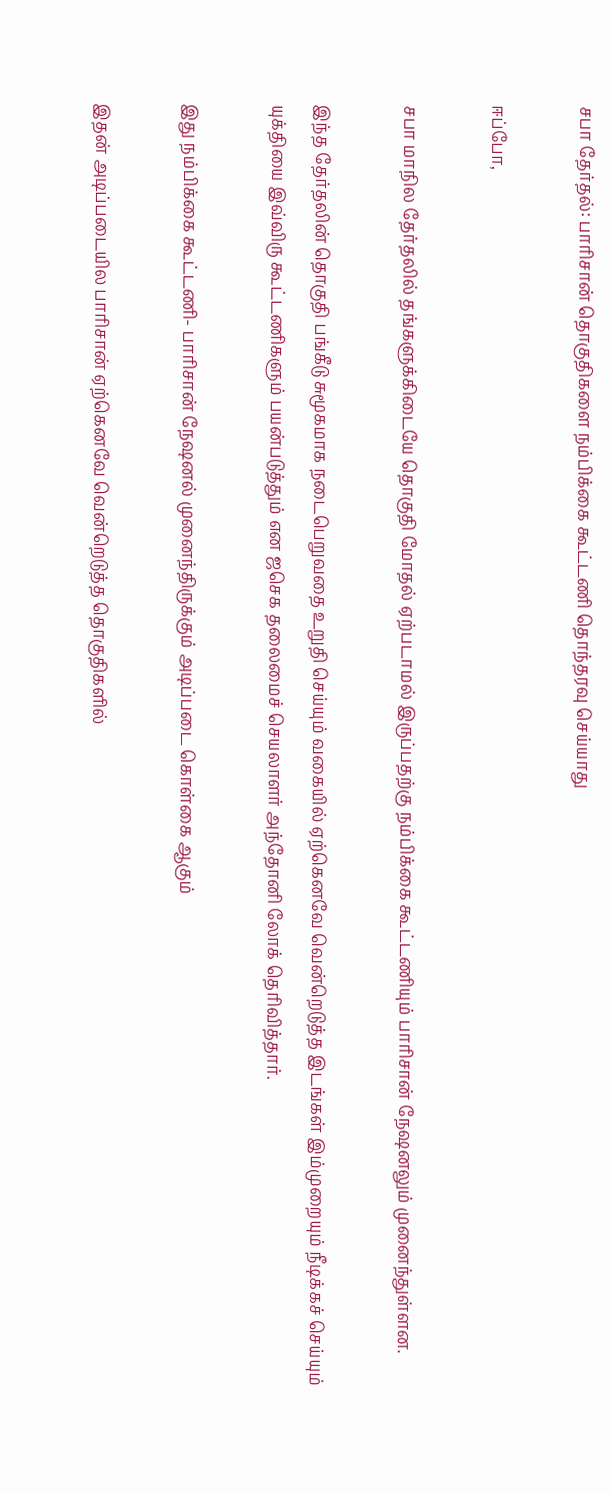சபா தேர்தல்: பாரிசான் தொகுதிகளை நம்பிக்கை கூட்டணி தொந்தரவு செய்யாது

ஈப்போ,

சபா மாநில தேர்தலில் தங்களுக்கிடையே தொகுதி மோதல் ஏற்படாமல் இருப்பதற்கு நம்பிக்கை கூட்டணியும் பாரிசான் நேஷனலும் முனைந்துள்ளன.

இந்த தேர்தலின் தொகுதி பங்கீடு சுமூகமாக நடைபெறுவதை உறுதி செய்யும் வகையில் ஏற்கெனவே வென்றெடுத்த இடங்கள் இம்முறையும் நீடிக்கச் செய்யும் யுக்தியை இவ்விரு கூட்டணிகளும் பயன்படுத்தும் என ஜசெக தலைமைச் செயலாளர் அந்தோனி லோக் தெரிவித்தார்.

இது நம்பிக்கை கூட்டணி- பாரிசான் நேஷனல் முனைந்திருக்கும் அடிப்படை கொள்கை ஆகும்

இதன் அடிப்படையில பாரிசான் ஏற்கெனவே வென்றெடுத்த தொகுதிகளில்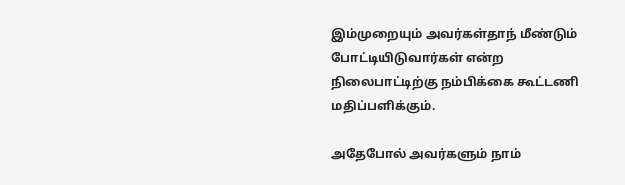இம்முறையும் அவர்கள்தாந் மீண்டும் போட்டியிடுவார்கள் என்ற நிலைபாட்டிற்கு நம்பிக்கை கூட்டணி மதிப்பளிக்கும்.

அதேபோல் அவர்களும் நாம்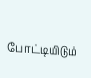போட்டியிடும்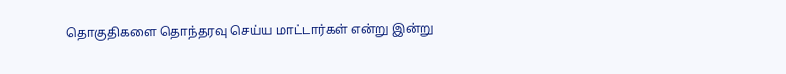தொகுதிகளை தொந்தரவு செய்ய மாட்டார்கள் என்று இன்று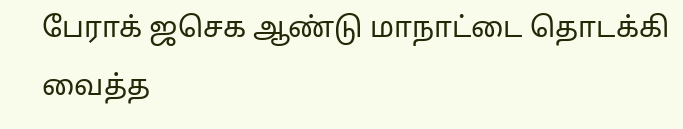பேராக் ஜசெக ஆண்டு மாநாட்டை தொடக்கி வைத்த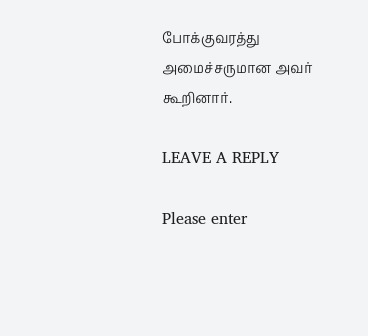போக்குவரத்து அமைச்சருமான அவர் கூறினார்.

LEAVE A REPLY

Please enter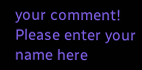your comment!
Please enter your name here